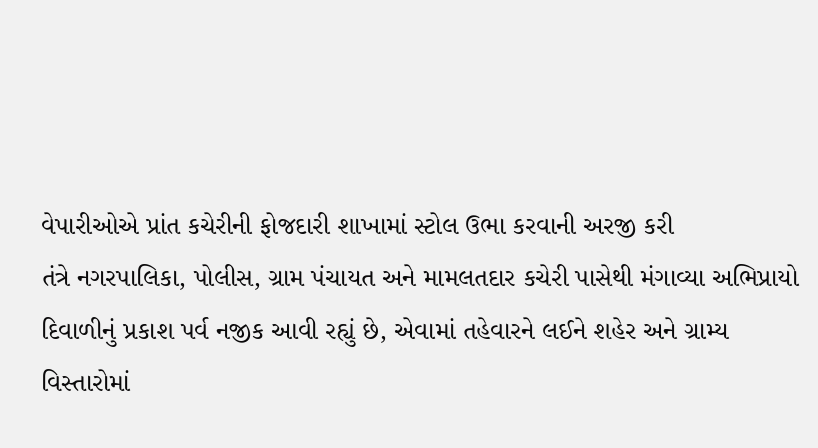વેપારીઓએ પ્રાંત કચેરીની ફોજદારી શાખામાં સ્ટોલ ઉભા કરવાની અરજી કરી
તંત્રે નગરપાલિકા, પોલીસ, ગ્રામ પંચાયત અને મામલતદાર કચેરી પાસેથી મંગાવ્યા અભિપ્રાયો
દિવાળીનું પ્રકાશ પર્વ નજીક આવી રહ્યું છે, એવામાં તહેવારને લઈને શહેર અને ગ્રામ્ય વિસ્તારોમાં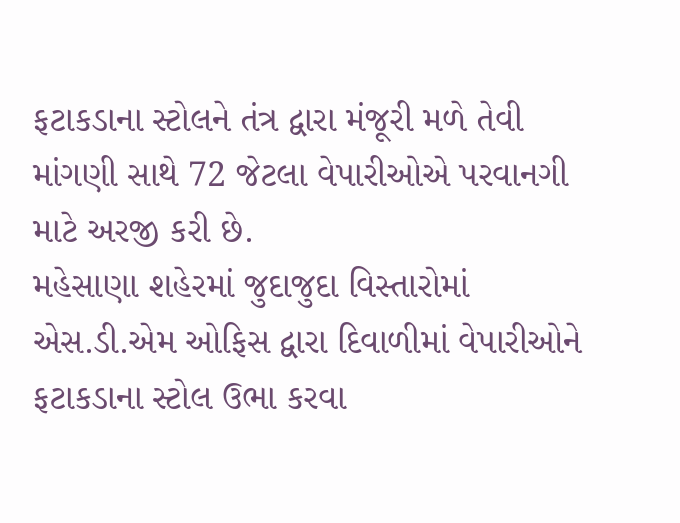ફટાકડાના સ્ટોલને તંત્ર દ્વારા મંજૂરી મળે તેવી માંગણી સાથે 72 જેટલા વેપારીઓએ પરવાનગી માટે અરજી કરી છે.
મહેસાણા શહેરમાં જુદાજુદા વિસ્તારોમાં એસ.ડી.એમ ઓફિસ દ્વારા દિવાળીમાં વેપારીઓને ફટાકડાના સ્ટોલ ઉભા કરવા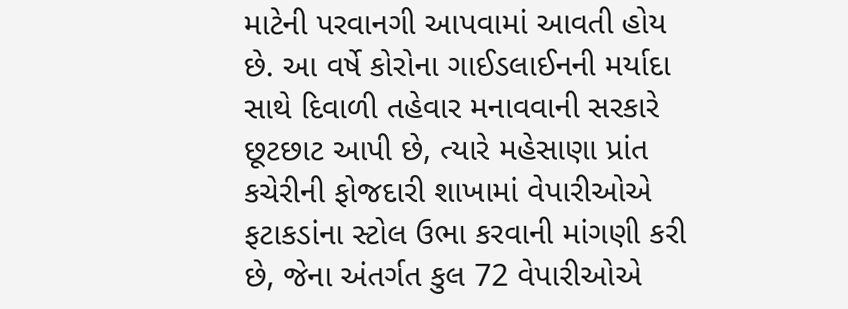માટેની પરવાનગી આપવામાં આવતી હોય છે. આ વર્ષે કોરોના ગાઈડલાઈનની મર્યાદા સાથે દિવાળી તહેવાર મનાવવાની સરકારે છૂટછાટ આપી છે, ત્યારે મહેસાણા પ્રાંત કચેરીની ફોજદારી શાખામાં વેપારીઓએ ફટાકડાંના સ્ટોલ ઉભા કરવાની માંગણી કરી છે, જેના અંતર્ગત કુલ 72 વેપારીઓએ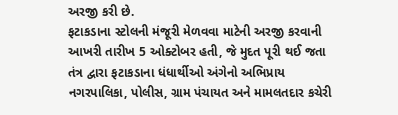અરજી કરી છે.
ફટાકડાના સ્ટોલની મંજૂરી મેળવવા માટેની અરજી કરવાની આખરી તારીખ 5 ઓક્ટોબર હતી, જે મુદત પૂરી થઈ જતા તંત્ર દ્વારા ફટાકડાના ધંધાર્થીઓ અંગેનો અભિપ્રાય નગરપાલિકા, પોલીસ, ગ્રામ પંચાયત અને મામલતદાર કચેરી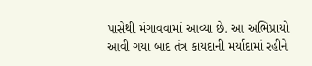પાસેથી મંગાવવામાં આવ્યા છે. આ અભિપ્રાયો આવી ગયા બાદ તંત્ર કાયદાની મર્યાદામાં રહીને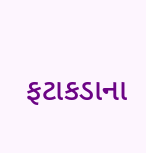ફટાકડાના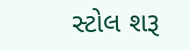સ્ટોલ શરૂ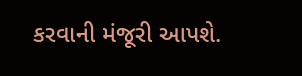કરવાની મંજૂરી આપશે.